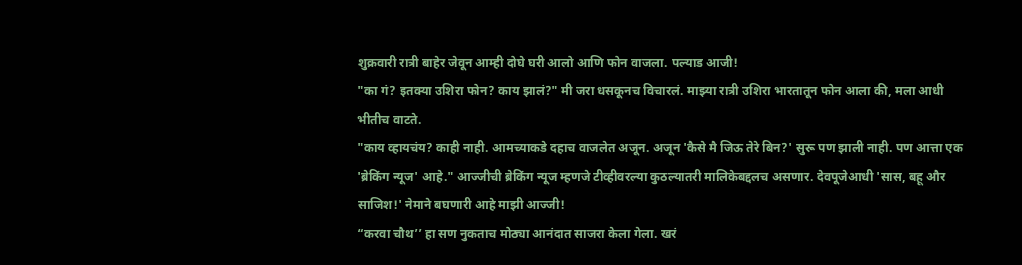शुक्रवारी रात्री बाहेर जेवून आम्ही दोघे घरी आलो आणि फोन वाजला. पल्याड आजी!
"का गं? इतक्या उशिरा फोन? काय झालं?" मी जरा धसकूनच विचारलं. माझ्या रात्री उशिरा भारतातून फोन आला की, मला आधी भीतीच वाटते.
"काय व्हायचंय? काही नाही. आमच्याकडे दहाच वाजलेत अजून. अजून 'कैसे मै जिऊ तेरे बिन?' सुरू पण झाली नाही. पण आत्ता एक 'ब्रेकिंग न्यूज' आहे." आज्जीची ब्रेकिंग न्यूज म्हणजे टीव्हीवरल्या कुठल्यातरी मालिकेबद्दलच असणार. देवपूजेआधी 'सास, बहू और साजिश!' नेमाने बघणारी आहे माझी आज्जी!
“करवा चौथ’’ हा सण नुकताच मोठ्या आनंदात साजरा केला गेला. खरं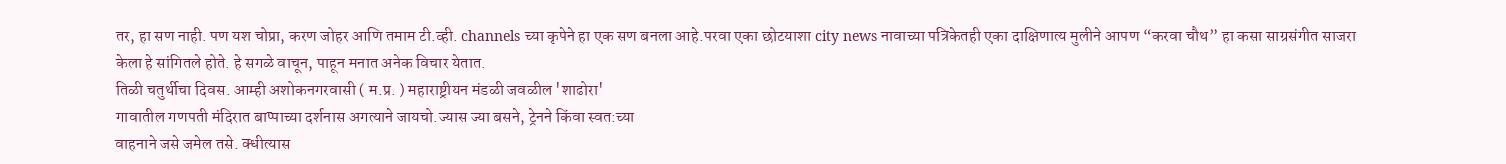तर, हा सण नाही. पण यश चोप्रा, करण जोहर आणि तमाम टी.व्ही. channels च्या कृपेने हा एक सण बनला आहे.परवा एका छोटयाशा city news नावाच्या पत्रिकेतही एका दाक्षिणात्य मुलीने आपण “करवा चौथ” हा कसा साग्रसंगीत साजरा केला हे सांगितले होते. हे सगळे वाचून, पाहून मनात अनेक विचार येतात.
तिळी चतुर्थीचा दिवस. आम्ही अशोकनगरवासी ( म.प्र. ) महाराष्ट्रीयन मंडळी जवळील 'शाढोरा'
गावातील गणपती मंदिरात बाप्पाच्या दर्शनास अगत्याने जायचो.ज्यास ज्या बसने, ट्रेनने किंवा स्वत:च्या
वाहनाने जसे जमेल तसे. क्धीत्यास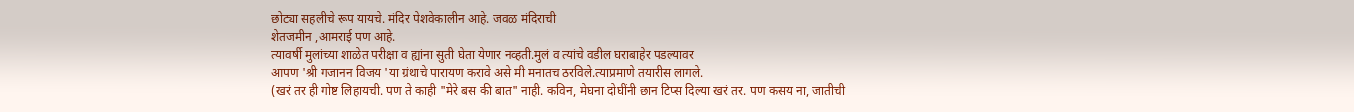छोट्या सहलीचे रूप यायचे. मंदिर पेशवेकालीन आहे. जवळ मंदिराची
शेतजमीन ,आमराई पण आहे.
त्यावर्षी मुलांच्या शाळेत परीक्षा व ह्यांना सुती घेता येणार नव्हती.मुलं व त्यांचे वडील घराबाहेर पडल्यावर
आपण 'श्री गजानन विजय 'या ग्रंथाचे पारायण करावे असे मी मनातच ठरविले.त्याप्रमाणे तयारीस लागले.
(खरं तर ही गोष्ट लिहायची. पण ते काही "मेरे बस की बात" नाही. कविन, मेघना दोघींनी छान टिप्स दिल्या खरं तर. पण कसय ना, जातीची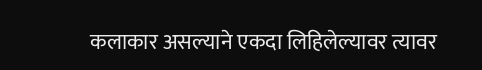कलाकार असल्याने एकदा लिहिलेल्यावर त्यावर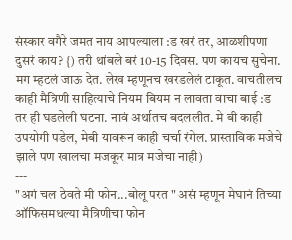संस्कार वगैरे जमत नाय आपल्याला :ड खरं तर, आळशीपणा दुसरं काय? {) तरी थांबले बरं 10-15 दिवस. पण कायच सुचेना. मग म्हटलं जाऊ देत. लेख म्हणूनच खरडलेलं टाकूत. वाचतीलच काही मैत्रिणी साहित्याचे नियम बियम न लावता वाचा बाई :ड
तर ही घडलेली घटना. नावं अर्थातच बदललीत. मे बी काही उपयोगी पडेल, मेबी यावरून काही चर्चा रंगेल. प्रास्ताविक मजेचे झाले पण खालचा मजकूर मात्र मजेचा नाही)
---
"अगं चल ठेवते मी फोन...बोलू परत " असं म्हणून मेघानं तिच्या ऑफिसमधल्या मैत्रिणीचा फोन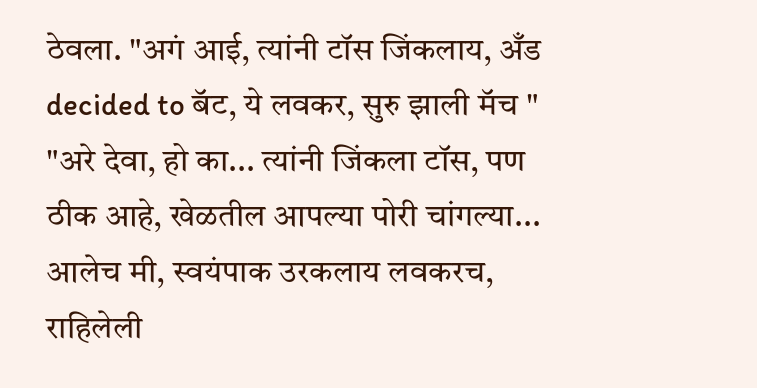ठेवला. "अगं आई, त्यांनी टॉस जिंकलाय, अँड decided to बॅट, ये लवकर, सुरु झाली मॅच "
"अरे देवा, हो का... त्यांनी जिंकला टॉस, पण ठीक आहे, खेळतील आपल्या पोरी चांगल्या... आलेच मी, स्वयंपाक उरकलाय लवकरच, राहिलेली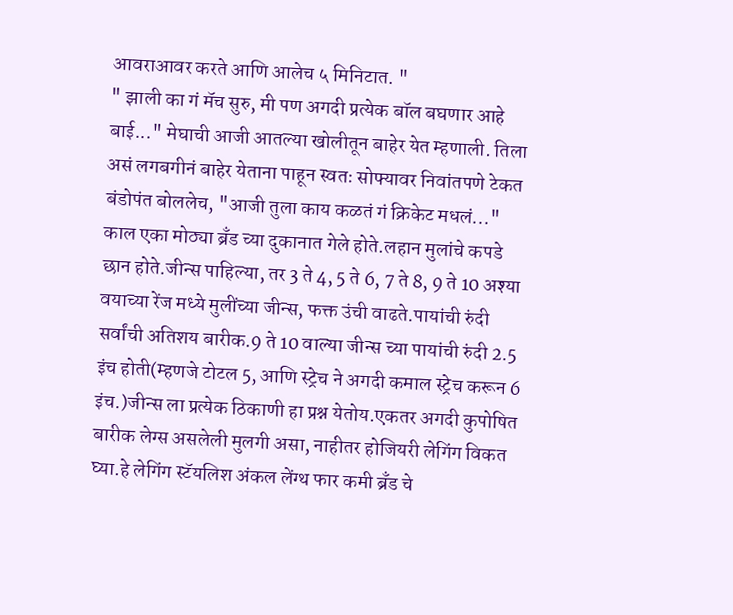आवराआवर करते आणि आलेच ५ मिनिटात. "
" झाली का गं मॅच सुरु, मी पण अगदी प्रत्येक बॉल बघणार आहे बाई..." मेघाची आजी आतल्या खोलीतून बाहेर येत म्हणाली. तिला असं लगबगीनं बाहेर येताना पाहून स्वतः सोफ्यावर निवांतपणे टेकत बंडोपंत बोललेच, "आजी तुला काय कळतं गं क्रिकेट मधलं..."
काल एका मोठ्या ब्रँड च्या दुकानात गेले होते.लहान मुलांचे कपडे छान होते.जीन्स पाहिल्या, तर 3 ते 4, 5 ते 6, 7 ते 8, 9 ते 10 अश्या वयाच्या रेंज मध्ये मुलींच्या जीन्स, फक्त उंची वाढते.पायांची रुंदी सर्वांची अतिशय बारीक.9 ते 10 वाल्या जीन्स च्या पायांची रुंदी 2.5 इंच होती(म्हणजे टोटल 5, आणि स्ट्रेच ने अगदी कमाल स्ट्रेच करून 6 इंच.)जीन्स ला प्रत्येक ठिकाणी हा प्रश्न येतोय.एकतर अगदी कुपोषित बारीक लेग्स असलेली मुलगी असा, नाहीतर होजियरी लेगिंग विकत घ्या.हे लेगिंग स्टॅयलिश अंकल लेंग्थ फार कमी ब्रँड चे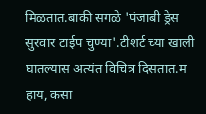मिळतात.बाकी सगळे 'पंजाबी ड्रेस सुरवार टाईप चुण्या'.टीशर्ट च्या खाली घातल्यास अत्यंत विचित्र दिसतात.म
हाय, कसा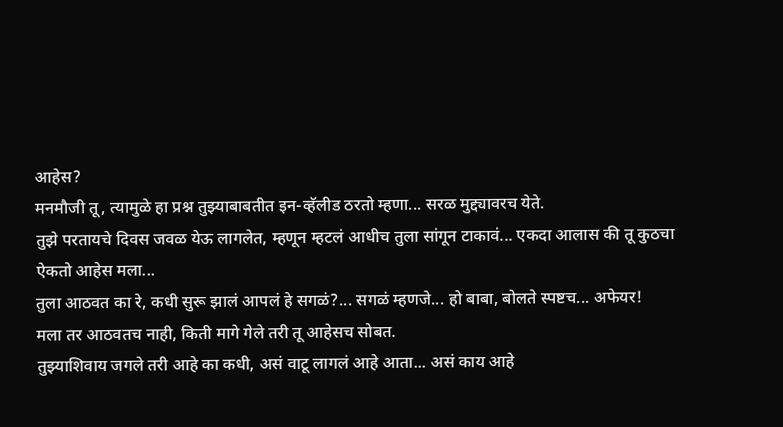आहेस?
मनमौजी तू, त्यामुळे हा प्रश्न तुझ्याबाबतीत इन-व्हॅलीड ठरतो म्हणा... सरळ मुद्द्यावरच येते.
तुझे परतायचे दिवस जवळ येऊ लागलेत, म्हणून म्हटलं आधीच तुला सांगून टाकावं... एकदा आलास की तू कुठचा ऐकतो आहेस मला...
तुला आठवत का रे, कधी सुरू झालं आपलं हे सगळं?... सगळं म्हणजे... हो बाबा, बोलते स्पष्टच... अफेयर!
मला तर आठवतच नाही, किती मागे गेले तरी तू आहेसच सोबत.
तुझ्याशिवाय जगले तरी आहे का कधी, असं वाटू लागलं आहे आता... असं काय आहे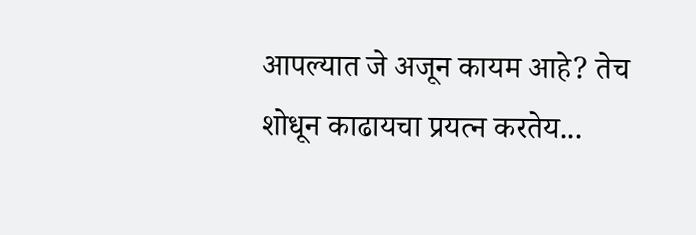आपल्यात जे अजून कायम आहे? तेच शोधून काढायचा प्रयत्न करतेय...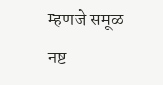म्हणजे समूळ नष्ट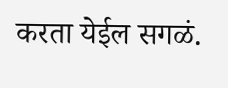करता येईल सगळं.